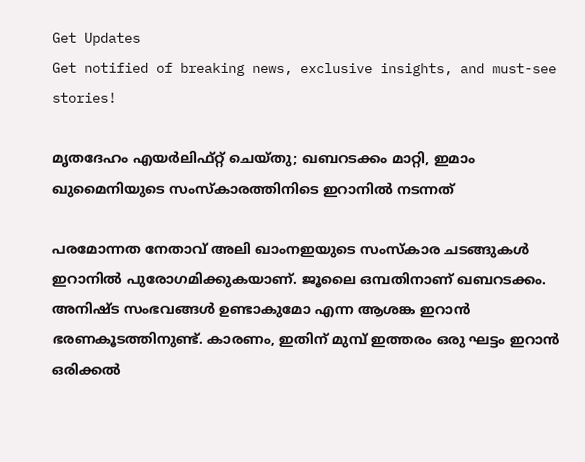Get Updates
Get notified of breaking news, exclusive insights, and must-see stories!

മൃതദേഹം എയര്‍ലിഫ്റ്റ് ചെയ്തു; ഖബറടക്കം മാറ്റി, ഇമാം ഖുമൈനിയുടെ സംസ്‌കാരത്തിനിടെ ഇറാനില്‍ നടന്നത്

പരമോന്നത നേതാവ് അലി ഖാംനഇയുടെ സംസ്‌കാര ചടങ്ങുകള്‍ ഇറാനില്‍ പുരോഗമിക്കുകയാണ്. ജൂലൈ ഒമ്പതിനാണ് ഖബറടക്കം. അനിഷ്ട സംഭവങ്ങള്‍ ഉണ്ടാകുമോ എന്ന ആശങ്ക ഇറാന്‍ ഭരണകൂടത്തിനുണ്ട്. കാരണം, ഇതിന് മുമ്പ് ഇത്തരം ഒരു ഘട്ടം ഇറാന്‍ ഒരിക്കല്‍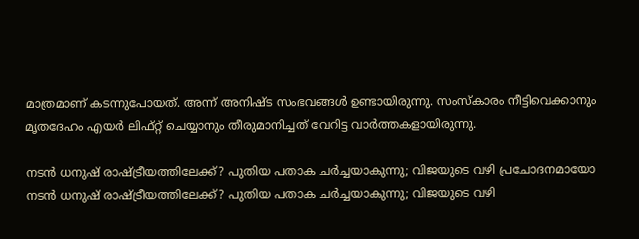മാത്രമാണ് കടന്നുപോയത്. അന്ന് അനിഷ്ട സംഭവങ്ങള്‍ ഉണ്ടായിരുന്നു. സംസ്‌കാരം നീട്ടിവെക്കാനും മൃതദേഹം എയര്‍ ലിഫ്റ്റ് ചെയ്യാനും തീരുമാനിച്ചത് വേറിട്ട വാര്‍ത്തകളായിരുന്നു.

നടന്‍ ധനുഷ് രാഷ്ട്രീയത്തിലേക്ക്? പുതിയ പതാക ചര്‍ച്ചയാകുന്നു; വിജയുടെ വഴി പ്രചോദനമായോ
നടന്‍ ധനുഷ് രാഷ്ട്രീയത്തിലേക്ക്? പുതിയ പതാക ചര്‍ച്ചയാകുന്നു; വിജയുടെ വഴി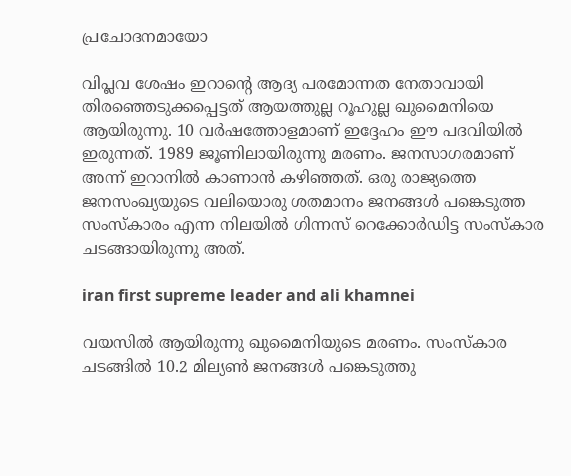പ്രചോദനമായോ

വിപ്ലവ ശേഷം ഇറാന്റെ ആദ്യ പരമോന്നത നേതാവായി തിരഞ്ഞെടുക്കപ്പെട്ടത് ആയത്തുല്ല റൂഹുല്ല ഖുമൈനിയെ ആയിരുന്നു. 10 വര്‍ഷത്തോളമാണ് ഇദ്ദേഹം ഈ പദവിയില്‍ ഇരുന്നത്. 1989 ജൂണിലായിരുന്നു മരണം. ജനസാഗരമാണ് അന്ന് ഇറാനില്‍ കാണാന്‍ കഴിഞ്ഞത്. ഒരു രാജ്യത്തെ ജനസംഖ്യയുടെ വലിയൊരു ശതമാനം ജനങ്ങള്‍ പങ്കെടുത്ത സംസ്‌കാരം എന്ന നിലയില്‍ ഗിന്നസ് റെക്കോര്‍ഡിട്ട സംസ്‌കാര ചടങ്ങായിരുന്നു അത്.

iran first supreme leader and ali khamnei

വയസില്‍ ആയിരുന്നു ഖുമൈനിയുടെ മരണം. സംസ്‌കാര ചടങ്ങില്‍ 10.2 മില്യണ്‍ ജനങ്ങള്‍ പങ്കെടുത്തു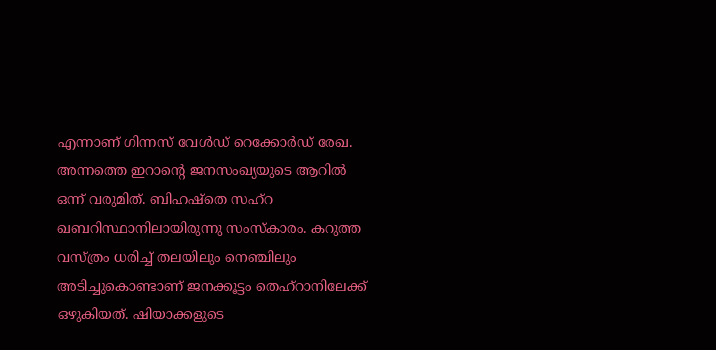എന്നാണ് ഗിന്നസ് വേള്‍ഡ് റെക്കോര്‍ഡ് രേഖ. അന്നത്തെ ഇറാന്റെ ജനസംഖ്യയുടെ ആറില്‍ ഒന്ന് വരുമിത്. ബിഹഷ്‌തെ സഹ്‌റ ഖബറിസ്ഥാനിലായിരുന്നു സംസ്‌കാരം. കറുത്ത വസ്ത്രം ധരിച്ച് തലയിലും നെഞ്ചിലും അടിച്ചുകൊണ്ടാണ് ജനക്കൂട്ടം തെഹ്‌റാനിലേക്ക് ഒഴുകിയത്. ഷിയാക്കളുടെ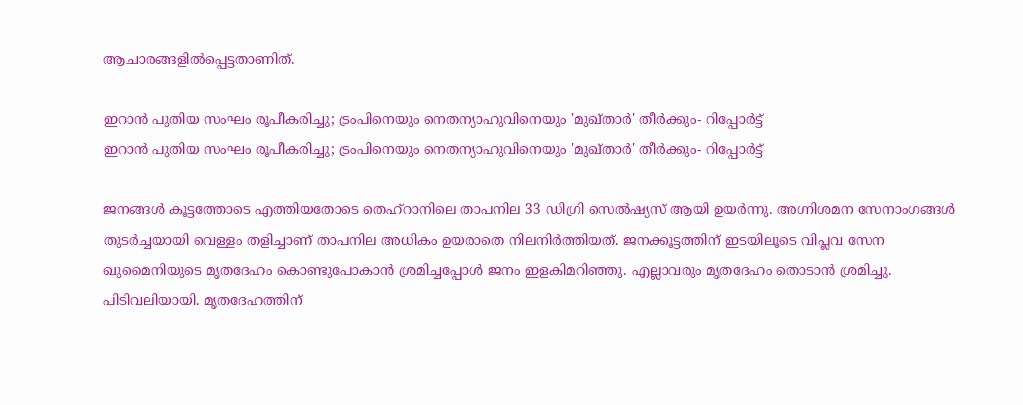ആചാരങ്ങളില്‍പ്പെട്ടതാണിത്.

ഇറാന്‍ പുതിയ സംഘം രൂപീകരിച്ചു; ട്രംപിനെയും നെതന്യാഹുവിനെയും 'മുഖ്താര്‍' തീര്‍ക്കും- റിപ്പോര്‍ട്ട്
ഇറാന്‍ പുതിയ സംഘം രൂപീകരിച്ചു; ട്രംപിനെയും നെതന്യാഹുവിനെയും 'മുഖ്താര്‍' തീര്‍ക്കും- റിപ്പോര്‍ട്ട്

ജനങ്ങള്‍ കൂട്ടത്തോടെ എത്തിയതോടെ തെഹ്‌റാനിലെ താപനില 33 ഡിഗ്രി സെല്‍ഷ്യസ് ആയി ഉയര്‍ന്നു. അഗ്നിശമന സേനാംഗങ്ങള്‍ തുടര്‍ച്ചയായി വെള്ളം തളിച്ചാണ് താപനില അധികം ഉയരാതെ നിലനിര്‍ത്തിയത്. ജനക്കൂട്ടത്തിന് ഇടയിലൂടെ വിപ്ലവ സേന ഖുമൈനിയുടെ മൃതദേഹം കൊണ്ടുപോകാന്‍ ശ്രമിച്ചപ്പോള്‍ ജനം ഇളകിമറിഞ്ഞു. എല്ലാവരും മൃതദേഹം തൊടാന്‍ ശ്രമിച്ചു. പിടിവലിയായി. മൃതദേഹത്തിന്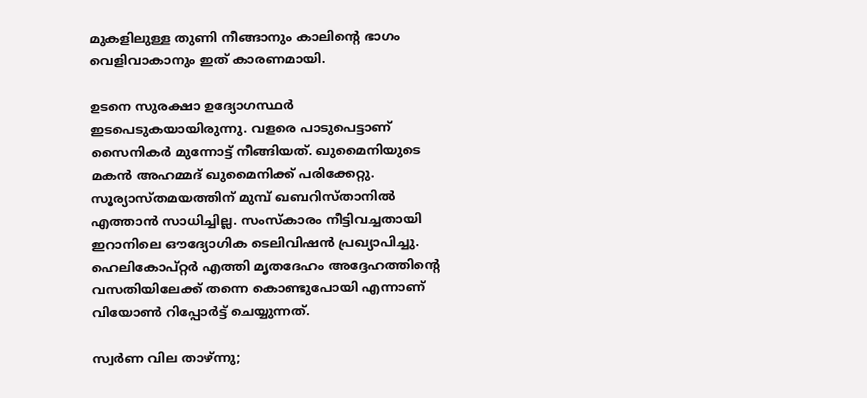മുകളിലുള്ള തുണി നീങ്ങാനും കാലിന്റെ ഭാഗം വെളിവാകാനും ഇത് കാരണമായി.

ഉടനെ സുരക്ഷാ ഉദ്യോഗസ്ഥര്‍ ഇടപെടുകയായിരുന്നു. വളരെ പാടുപെട്ടാണ് സൈനികര്‍ മുന്നോട്ട് നീങ്ങിയത്. ഖുമൈനിയുടെ മകന്‍ അഹമ്മദ് ഖുമൈനിക്ക് പരിക്കേറ്റു. സൂര്യാസ്തമയത്തിന് മുമ്പ് ഖബറിസ്താനില്‍ എത്താന്‍ സാധിച്ചില്ല. സംസ്‌കാരം നീട്ടിവച്ചതായി ഇറാനിലെ ഔദ്യോഗിക ടെലിവിഷന്‍ പ്രഖ്യാപിച്ചു. ഹെലികോപ്റ്റര്‍ എത്തി മൃതദേഹം അദ്ദേഹത്തിന്റെ വസതിയിലേക്ക് തന്നെ കൊണ്ടുപോയി എന്നാണ് വിയോണ്‍ റിപ്പോര്‍ട്ട് ചെയ്യുന്നത്.

സ്വര്‍ണ വില താഴ്ന്നു;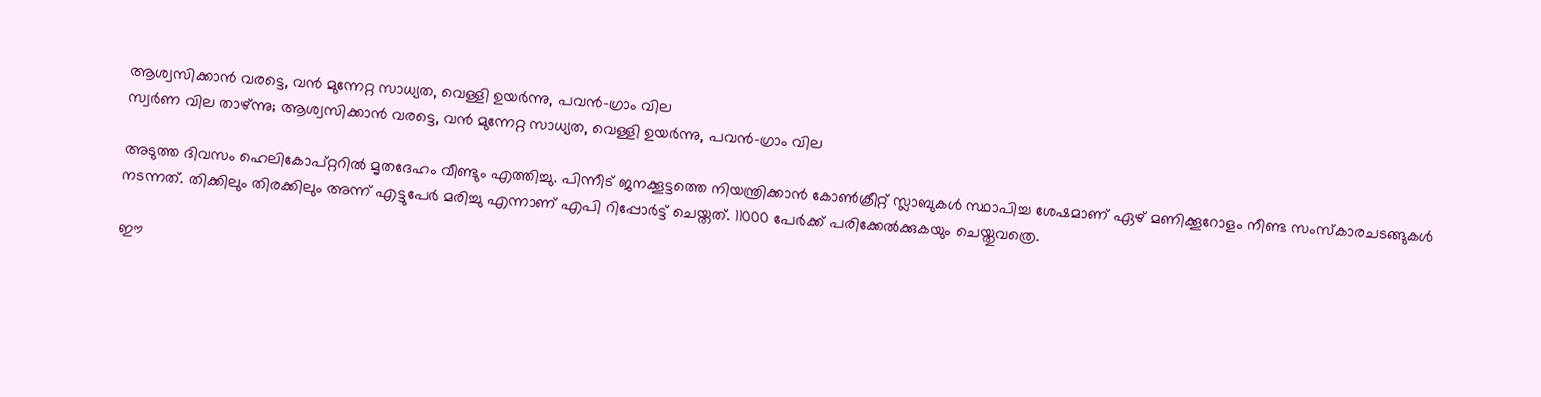ആശ്വസിക്കാന്‍ വരട്ടെ, വന്‍ മുന്നേറ്റ സാധ്യത, വെള്ളി ഉയര്‍ന്നു, പവന്‍-ഗ്രാം വില
സ്വര്‍ണ വില താഴ്ന്നു; ആശ്വസിക്കാന്‍ വരട്ടെ, വന്‍ മുന്നേറ്റ സാധ്യത, വെള്ളി ഉയര്‍ന്നു, പവന്‍-ഗ്രാം വില

അടുത്ത ദിവസം ഹെലികോപ്റ്ററില്‍ മൃതദേഹം വീണ്ടും എത്തിച്ചു. പിന്നീട് ജനക്കൂട്ടത്തെ നിയന്ത്രിക്കാന്‍ കോണ്‍ക്രീറ്റ് സ്ലാബുകള്‍ സ്ഥാപിച്ച ശേഷമാണ് ഏഴ് മണിക്കൂറോളം നീണ്ട സംസ്‌കാരചടങ്ങുകള്‍ നടന്നത്. തിക്കിലും തിരക്കിലും അന്ന് എട്ടുപേര്‍ മരിച്ചു എന്നാണ് എപി റിപ്പോര്‍ട്ട് ചെയ്തത്. 11000 പേര്‍ക്ക് പരിക്കേല്‍ക്കുകയും ചെയ്തുവത്രെ.

ഈ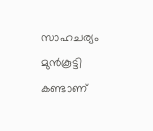സാഹചര്യം മുന്‍കൂട്ടി കണ്ടാണ്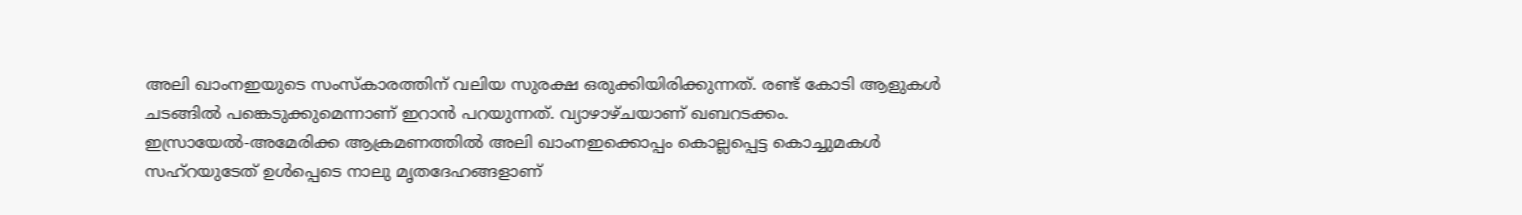അലി ഖാംനഇയുടെ സംസ്‌കാരത്തിന് വലിയ സുരക്ഷ ഒരുക്കിയിരിക്കുന്നത്. രണ്ട് കോടി ആളുകള്‍ ചടങ്ങില്‍ പങ്കെടുക്കുമെന്നാണ് ഇറാന്‍ പറയുന്നത്. വ്യാഴാഴ്ചയാണ് ഖബറടക്കം. ഇസ്രായേല്‍-അമേരിക്ക ആക്രമണത്തില്‍ അലി ഖാംനഇക്കൊപ്പം കൊല്ലപ്പെട്ട കൊച്ചുമകള്‍ സഹ്‌റയുടേത് ഉള്‍പ്പെടെ നാലു മൃതദേഹങ്ങളാണ്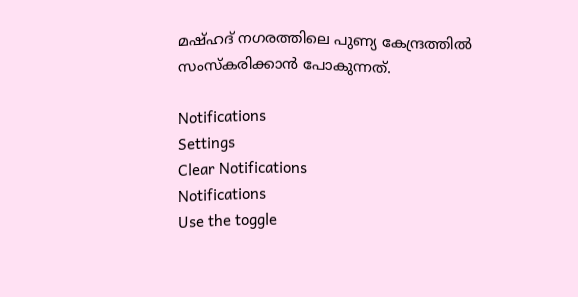മഷ്ഹദ് നഗരത്തിലെ പുണ്യ കേന്ദ്രത്തില്‍ സംസ്‌കരിക്കാന്‍ പോകുന്നത്.

Notifications
Settings
Clear Notifications
Notifications
Use the toggle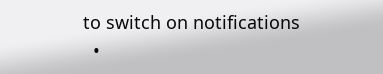to switch on notifications
  •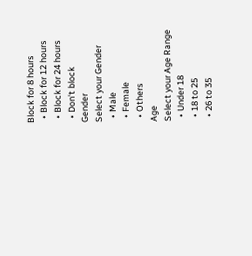Block for 8 hours
  • Block for 12 hours
  • Block for 24 hours
  • Don't block
Gender
Select your Gender
  • Male
  • Female
  • Others
Age
Select your Age Range
  • Under 18
  • 18 to 25
  • 26 to 35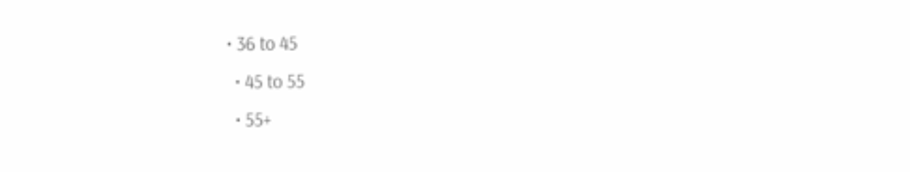• 36 to 45
  • 45 to 55
  • 55+